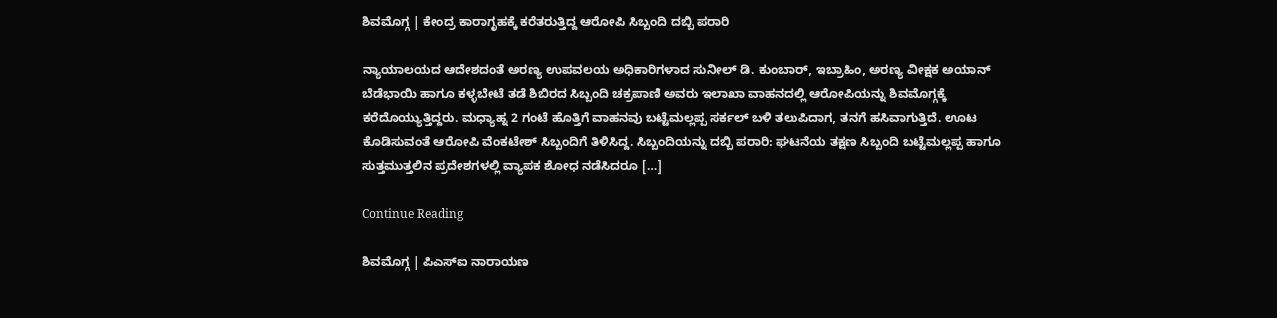ಶಿವಮೊಗ್ಗ | ಕೇಂದ್ರ ಕಾರಾಗೃಹಕ್ಕೆ ಕರೆತರುತ್ತಿದ್ದ ಆರೋಪಿ ಸಿಬ್ಬಂದಿ ದಬ್ಬಿ ಪರಾರಿ

ನ್ಯಾಯಾಲಯದ ಆದೇಶದಂತೆ ಅರಣ್ಯ ಉಪವಲಯ ಅಧಿಕಾರಿಗಳಾದ ಸುನೀಲ್ ಡಿ. ಕುಂಬಾರ್, ಇಬ್ರಾಹಿಂ, ಅರಣ್ಯ ವೀಕ್ಷಕ ಅಯಾನ್ ಬೆಡೆಭಾಯಿ ಹಾಗೂ ಕಳ್ಳಬೇಟೆ ತಡೆ ಶಿಬಿರದ ಸಿಬ್ಬಂದಿ ಚಕ್ರಪಾಣಿ ಅವರು ಇಲಾಖಾ ವಾಹನದಲ್ಲಿ ಆರೋಪಿಯನ್ನು ಶಿವಮೊಗ್ಗಕ್ಕೆ ಕರೆದೊಯ್ಯುತ್ತಿದ್ದರು. ಮಧ್ಯಾಹ್ನ 2 ಗಂಟೆ‌ ಹೊತ್ತಿಗೆ ವಾಹನವು ಬಟ್ಟೆಮಲ್ಲಪ್ಪ ಸರ್ಕಲ್ ಬಳಿ ತಲುಪಿದಾಗ, ತನಗೆ ಹಸಿವಾಗುತ್ತಿದೆ. ಊಟ ಕೊಡಿಸುವಂತೆ ಆರೋಪಿ ವೆಂಕಟೇಶ್ ಸಿಬ್ಬಂದಿಗೆ ತಿಳಿಸಿದ್ದ. ಸಿಬ್ಬಂದಿಯನ್ನು ದಬ್ಬಿ ಪರಾರಿ: ಘಟನೆಯ ತಕ್ಷಣ ಸಿಬ್ಬಂದಿ ಬಟ್ಟೆಮಲ್ಲಪ್ಪ ಹಾಗೂ ಸುತ್ತಮುತ್ತಲಿನ ಪ್ರದೇಶಗಳಲ್ಲಿ ವ್ಯಾಪಕ ಶೋಧ ನಡೆಸಿದರೂ […]

Continue Reading

ಶಿವಮೊಗ್ಗ | ಪಿಎಸ್ಐ ನಾರಾಯಣ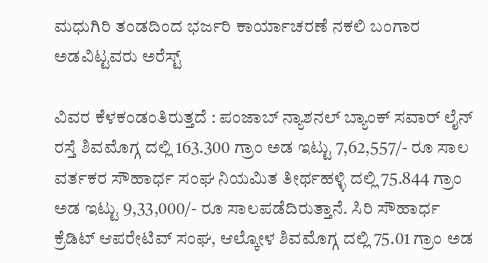ಮಧುಗಿರಿ ತಂಡದಿಂದ ಭರ್ಜರಿ ಕಾರ್ಯಾಚರಣೆ ನಕಲಿ ಬಂಗಾರ ಅಡವಿಟ್ಟವರು ಅರೆಸ್ಟ್

ವಿವರ ಕೆಳಕಂಡಂತಿರುತ್ತದೆ : ಪಂಜಾಬ್ ನ್ಯಾಶನಲ್ ಬ್ಯಾಂಕ್ ಸವಾರ್ ಲೈನ್ ರಸ್ತೆ ಶಿವಮೊಗ್ಗ ದಲ್ಲಿ 163.300 ಗ್ರಾಂ ಅಡ ಇಟ್ಟು 7,62,557/- ರೂ ಸಾಲ ವರ್ತಕರ ಸೌಹಾರ್ಧ ಸಂಘ ನಿಯಮಿತ ತೀರ್ಥಹಳ್ಳಿ ದಲ್ಲಿ 75.844 ಗ್ರಾಂ ಅಡ ಇಟ್ಟು 9,33,000/- ರೂ ಸಾಲಪಡೆದಿರುತ್ತಾನೆ. ಸಿರಿ ಸೌಹಾರ್ಧ ಕ್ರೆಡಿಟ್ ಆಪರೇಟಿವ್ ಸಂಘ, ಆಲ್ಕೋಳ ಶಿವಮೊಗ್ಗ ದಲ್ಲಿ 75.01 ಗ್ರಾಂ ಅಡ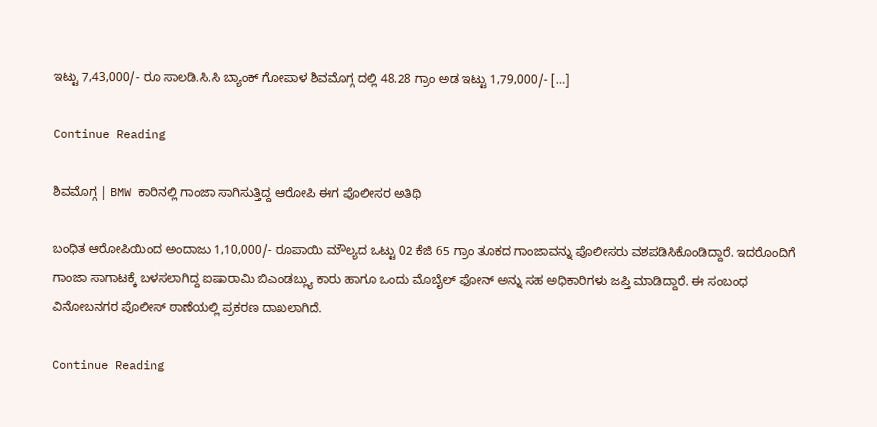ಇಟ್ಟು 7,43,000/- ರೂ ಸಾಲಡಿ.ಸಿ.ಸಿ ಬ್ಯಾಂಕ್ ಗೋಪಾಳ ಶಿವಮೊಗ್ಗ ದಲ್ಲಿ 48.28 ಗ್ರಾಂ ಅಡ ಇಟ್ಟು 1,79,000/- […]

Continue Reading

ಶಿವಮೊಗ್ಗ | BMW ಕಾರಿನಲ್ಲಿ ಗಾಂಜಾ ಸಾಗಿಸುತ್ತಿದ್ದ ಆರೋಪಿ ಈಗ ಪೊಲೀಸರ ಅತಿಥಿ

ಬಂಧಿತ ಆರೋಪಿಯಿಂದ ಅಂದಾಜು 1,10,000/- ರೂಪಾಯಿ ಮೌಲ್ಯದ ಒಟ್ಟು 02 ಕೆಜಿ 65 ಗ್ರಾಂ ತೂಕದ ಗಾಂಜಾವನ್ನು ಪೊಲೀಸರು ವಶಪಡಿಸಿಕೊಂಡಿದ್ದಾರೆ. ಇದರೊಂದಿಗೆ ಗಾಂಜಾ ಸಾಗಾಟಕ್ಕೆ ಬಳಸಲಾಗಿದ್ದ ಐಷಾರಾಮಿ ಬಿಎಂಡಬ್ಲ್ಯು ಕಾರು ಹಾಗೂ ಒಂದು ಮೊಬೈಲ್ ಫೋನ್‌ ಅನ್ನು ಸಹ ಅಧಿಕಾರಿಗಳು ಜಪ್ತಿ ಮಾಡಿದ್ದಾರೆ. ಈ ಸಂಬಂಧ ವಿನೋಬನಗರ ಪೊಲೀಸ್ ಠಾಣೆಯಲ್ಲಿ ಪ್ರಕರಣ ದಾಖಲಾಗಿದೆ.

Continue Reading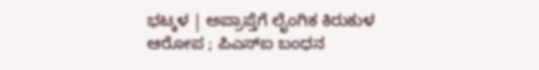ಭಟ್ಕಳ | ಅಪ್ರಾಪ್ತೆಗೆ ಲೈಂಗಿಕ ಕಿರುಕುಳ ಆರೋಪ ; ಪಿಎಸ್‌ಐ ಬಂಧನ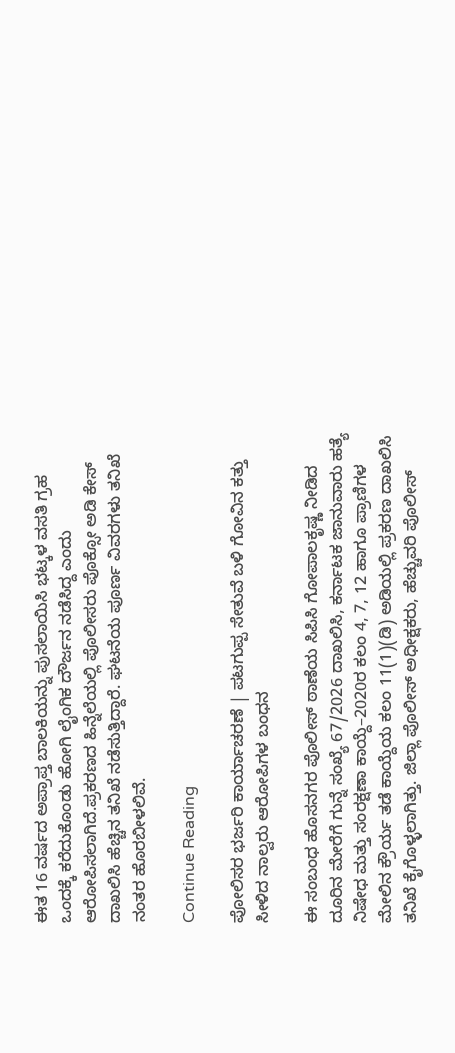ಈತ 16 ವರ್ಷದ ಅಪ್ರಾಪ್ತ ಬಾಲಕಿಯನ್ನು ಪುಸಲಾಯಿಸಿ ಭಟ್ಕಳ ವಸತಿ ಗ್ರಹ ಒಂದಕ್ಕೆ ಕರೆದುಕೊಂಡು ಹೋಗಿ ಲೈಂಗಿಕ ದೌರ್ಜನ ನಡೆಸಿದ್ದ ಎಂದು ಆರೋಪಿಸಲಾಗಿದೆ.ಪ್ರಕರಣದ ಹಿನ್ನೆಲೆಯಲ್ಲಿ ಪೊಲೀಸರು ಪೊಕ್ಸೋ ಅಡಿ ಕೇಸ್ ದಾಖಲಿಸಿ ಹೆಚ್ಚಿನ ತನಿಖೆ ನಡೆಸುತ್ತಿದ್ದಾರೆ. ಘಟನೆಯ ಪೂರ್ಣ ವಿವರಗಳು ತನಿಖೆ ನಂತರ ಹೊರಬೀಳಲಿವೆ.

Continue Reading

ಪೋಲಿಸರ ಭರ್ಜರಿ ಕಾರ್ಯಾಚರಣೆ | ಪಟಗುಪ್ಪ ಸೇತುವೆ ಬಳಿ ಗೋವಿನ ಕತ್ತು ಸೀಳಿದ ನಾಲ್ವರು ಆರೋಪಿಗಳ ಬಂಧನ

ಈ ಸಂಬಂಧ ಹೊಸನಗರ ಪೊಲೀಸ್ ಠಾಣೆಯ ಸಿಪಿಸಿ ಗೋಪಾಲಕೃಷ್ಣ ನೀಡಿದ ದೂರಿನ ಮೇರೆಗೆ ಗುನ್ನೆ ಸಂಖ್ಯೆ 67/2026 ದಾಖಲಿಸಿ, ಕರ್ನಾಟಕ ಜಾನುವಾರು ಹತ್ಯೆ ನಿಷೇಧ ಮತ್ತು ಸಂರಕ್ಷಣಾ ಕಾಯ್ದೆ–2020ರ ಕಲಂ 4, 7, 12 ಹಾಗೂ ಪ್ರಾಣಿಗಳ ಮೇಲಿನ ಕ್ರೌರ್ಯ ತಡೆ ಕಾಯ್ದೆಯ ಕಲಂ 11(1)(ಡಿ) ಅಡಿಯಲ್ಲಿ ಪ್ರಕರಣ ದಾಖಲಿಸಿ ತನಿಖೆ ಕೈಗೊಳ್ಳಲಾಗಿತ್ತು. ಜಿಲ್ಲಾ ಪೊಲೀಸ್ ಅಧೀಕ್ಷಕರು, ಹೆಚ್ಚುವರಿ ಪೊಲೀಸ್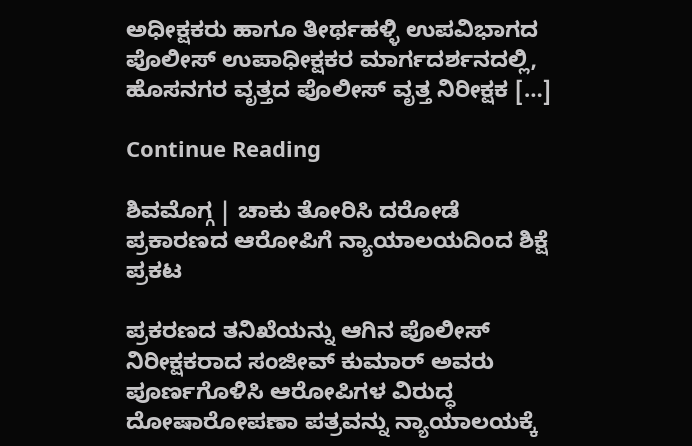ಅಧೀಕ್ಷಕರು ಹಾಗೂ ತೀರ್ಥಹಳ್ಳಿ ಉಪವಿಭಾಗದ ಪೊಲೀಸ್ ಉಪಾಧೀಕ್ಷಕರ ಮಾರ್ಗದರ್ಶನದಲ್ಲಿ, ಹೊಸನಗರ ವೃತ್ತದ ಪೊಲೀಸ್ ವೃತ್ತ ನಿರೀಕ್ಷಕ […]

Continue Reading

ಶಿವಮೊಗ್ಗ | ಚಾಕು ತೋರಿಸಿ ದರೋಡೆ ಪ್ರಕಾರಣದ ಆರೋಪಿಗೆ ನ್ಯಾಯಾಲಯದಿಂದ ಶಿಕ್ಷೆ ಪ್ರಕಟ

ಪ್ರಕರಣದ ತನಿಖೆಯನ್ನು ಆಗಿನ ಪೊಲೀಸ್ ನಿರೀಕ್ಷಕರಾದ ಸಂಜೀವ್ ಕುಮಾರ್ ಅವರು ಪೂರ್ಣಗೊಳಿಸಿ ಆರೋಪಿಗಳ ವಿರುದ್ಧ ದೋಷಾರೋಪಣಾ ಪತ್ರವನ್ನು ನ್ಯಾಯಾಲಯಕ್ಕೆ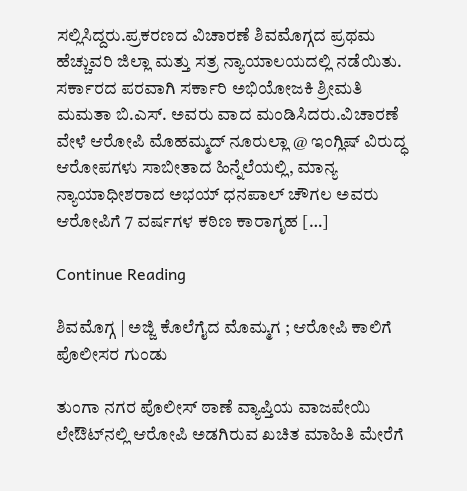ಸಲ್ಲಿಸಿದ್ದರು.ಪ್ರಕರಣದ ವಿಚಾರಣೆ ಶಿವಮೊಗ್ಗದ ಪ್ರಥಮ ಹೆಚ್ಚುವರಿ ಜಿಲ್ಲಾ ಮತ್ತು ಸತ್ರ ನ್ಯಾಯಾಲಯದಲ್ಲಿ ನಡೆಯಿತು. ಸರ್ಕಾರದ ಪರವಾಗಿ ಸರ್ಕಾರಿ ಅಭಿಯೋಜಕಿ ಶ್ರೀಮತಿ ಮಮತಾ ಬಿ.ಎಸ್. ಅವರು ವಾದ ಮಂಡಿಸಿದರು.ವಿಚಾರಣೆ ವೇಳೆ ಆರೋಪಿ ಮೊಹಮ್ಮದ್ ನೂರುಲ್ಲಾ @ ಇಂಗ್ಲಿಷ್ ವಿರುದ್ಧ ಆರೋಪಗಳು ಸಾಬೀತಾದ ಹಿನ್ನೆಲೆಯಲ್ಲಿ, ಮಾನ್ಯ ನ್ಯಾಯಾಧೀಶರಾದ ಅಭಯ್ ಧನಪಾಲ್ ಚೌಗಲ ಅವರು ಆರೋಪಿಗೆ 7 ವರ್ಷಗಳ ಕಠಿಣ ಕಾರಾಗೃಹ […]

Continue Reading

ಶಿವಮೊಗ್ಗ | ಅಜ್ಜಿ ಕೊಲೆಗೈದ ಮೊಮ್ಮಗ ; ಆರೋಪಿ ಕಾಲಿಗೆ ಪೊಲೀಸರ ಗುಂಡು

ತುಂಗಾ ನಗರ ಪೊಲೀಸ್ ಠಾಣೆ ವ್ಯಾಪ್ತಿಯ ವಾಜಪೇಯಿ ಲೇಔಟ್‌ನಲ್ಲಿ ಆರೋಪಿ ಅಡಗಿರುವ ಖಚಿತ ಮಾಹಿತಿ ಮೇರೆಗೆ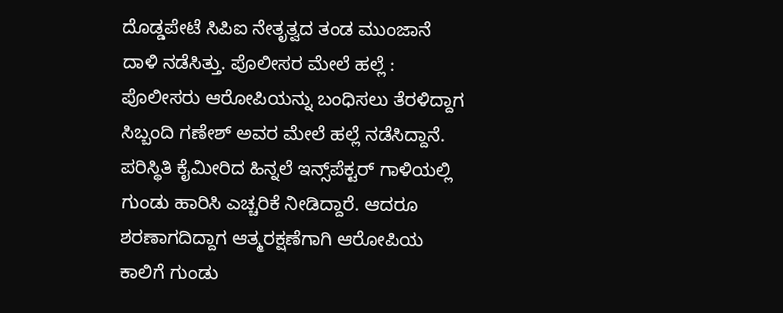ದೊಡ್ಡಪೇಟೆ ಸಿಪಿಐ ನೇತೃತ್ವದ ತಂಡ ಮುಂಜಾನೆ ದಾಳಿ ನಡೆಸಿತ್ತು. ಪೊಲೀಸರ ಮೇಲೆ ಹಲ್ಲೆ : ಪೊಲೀಸರು ಆರೋಪಿಯನ್ನು ಬಂಧಿಸಲು ತೆರಳಿದ್ದಾಗ ಸಿಬ್ಬಂದಿ ಗಣೇಶ್ ಅವರ ಮೇಲೆ ಹಲ್ಲೆ ನಡೆಸಿದ್ದಾನೆ. ಪರಿಸ್ಥಿತಿ ಕೈಮೀರಿದ ಹಿನ್ನಲೆ ಇನ್ಸ್‌ಪೆಕ್ಟರ್ ಗಾಳಿಯಲ್ಲಿ ಗುಂಡು ಹಾರಿಸಿ ಎಚ್ಚರಿಕೆ ನೀಡಿದ್ದಾರೆ. ಆದರೂ ಶರಣಾಗದಿದ್ದಾಗ ಆತ್ಮರಕ್ಷಣೆಗಾಗಿ ಆರೋಪಿಯ ಕಾಲಿಗೆ ಗುಂಡು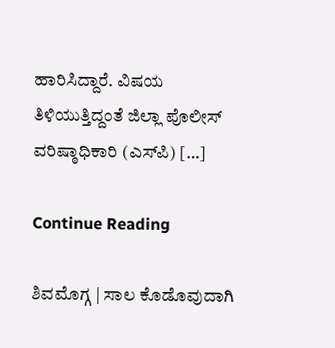ಹಾರಿಸಿದ್ದಾರೆ. ವಿಷಯ ತಿಳಿಯುತ್ತಿದ್ದಂತೆ ಜಿಲ್ಲಾ ಪೊಲೀಸ್ ವರಿಷ್ಠಾಧಿಕಾರಿ (ಎಸ್‌ಪಿ) […]

Continue Reading

ಶಿವಮೊಗ್ಗ | ಸಾಲ ಕೊಡೊವುದಾಗಿ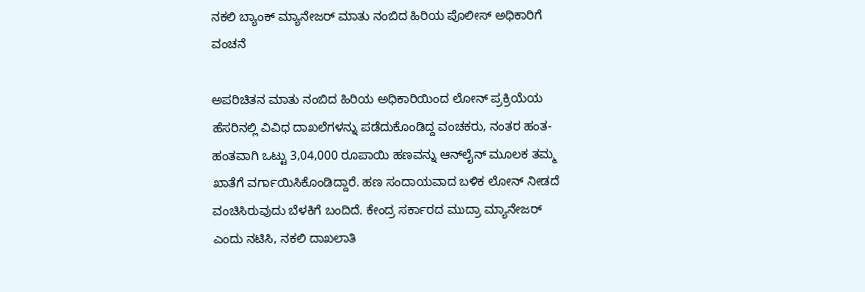ನಕಲಿ ಬ್ಯಾಂಕ್ ಮ್ಯಾನೇಜರ್ ಮಾತು ನಂಬಿದ ಹಿರಿಯ ಪೊಲೀಸ್ ಅಧಿಕಾರಿಗೆ ವಂಚನೆ

ಅಪರಿಚಿತನ ಮಾತು ನಂಬಿದ ಹಿರಿಯ ಅಧಿಕಾರಿಯಿಂದ ಲೋನ್ ಪ್ರಕ್ರಿಯೆಯ ಹೆಸರಿನಲ್ಲಿ ವಿವಿಧ ದಾಖಲೆಗಳನ್ನು ಪಡೆದುಕೊಂಡಿದ್ದ ವಂಚಕರು, ನಂತರ ಹಂತ-ಹಂತವಾಗಿ ಒಟ್ಟು 3,04,000 ರೂಪಾಯಿ ಹಣವನ್ನು ಆನ್‌ಲೈನ್ ಮೂಲಕ ತಮ್ಮ ಖಾತೆಗೆ ವರ್ಗಾಯಿಸಿಕೊಂಡಿದ್ದಾರೆ. ಹಣ ಸಂದಾಯವಾದ ಬಳಿಕ ಲೋನ್ ನೀಡದೆ ವಂಚಿಸಿರುವುದು ಬೆಳಕಿಗೆ ಬಂದಿದೆ. ಕೇಂದ್ರ ಸರ್ಕಾರದ ಮುದ್ರಾ ಮ್ಯಾನೇಜರ್ ಎಂದು ನಟಿಸಿ, ನಕಲಿ ದಾಖಲಾತಿ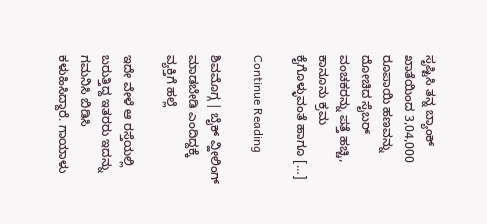ಸೃಷ್ಟಿಸಿ ತನ್ನ ಬ್ಯಾಂಕ್ ಖಾತೆಯಿಂದ 3,04,000 ರೂಪಾಯಿ ಹಣವನ್ನು ದೋಚಿದ ಸೈಬರ್ ವಂಚಕರನ್ನು ಪತ್ತೆ ಹಚ್ಚಿ, ಕಾನೂನು ಕ್ರಮ ಕೈಗೊಳ್ಳುವಂತೆ ಹಾಗೂ […]

Continue Reading

ಶಿವಮೊಗ್ಗ | ಬೈಕ್ ವ್ಹೀಲಿಂಗ್ ಮಾಡಬೇಡಿ ಎಂದಿದ್ದಕ್ಕೆ ವ್ಯಕ್ತಿಗೆ ಹಲ್ಲೆ

ಇದೇ ವೇಳೆ ಆ ರಸ್ತೆಯಲ್ಲಿ ಬರುತ್ತಿದ್ದ ಇತರರು ಇದನ್ನು ಗಮನಿಸಿ ಬಿಡಿಸಿ ಕಳುಹಿಸಿದ್ದಾರೆ. ಗಾಯಾಳು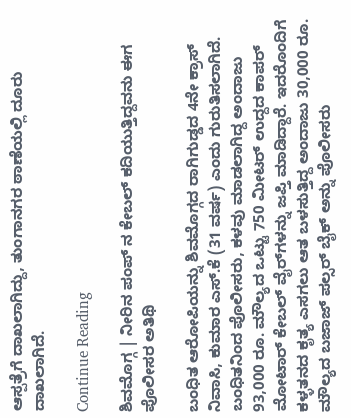ಆಸ್ಪತ್ರೆಗೆ ದಾಖಲಾಗಿದ್ದು, ತುಂಗಾನಗರ ಠಾಣೆಯಲ್ಲಿ ದೂರು ದಾಖಲಾಗಿದೆ.

Continue Reading

ಶಿವಮೊಗ್ಗ | ನೀರಿನ ಪಂಪ್ ನ ಕೇಬಲ್ ಕದಿಯುತ್ತಿದ್ದವನು ಈಗ ಪೊಲೀಸರ ಅತಿಥಿ

ಬಂಧಿತ ಆರೋಪಿಯನ್ನು ಶಿವಮೊಗ್ಗದ ರಾಗಿಗುಡ್ಡದ 4ನೇ ಕ್ರಾಸ್ ನಿವಾಸಿ, ಕುಮಾರ ಎಸ್.ಕೆ (31 ವರ್ಷ) ಎಂದು ಗುರುತಿಸಲಾಗಿದೆ. ಬಂಧಿತನಿಂದ ಪೊಲೀಸರು, ಕಳವು ಮಾಡಲಾಗಿದ್ದ ಅಂದಾಜು 93,000 ರೂ. ಮೌಲ್ಯದ ಒಟ್ಟು 750 ಮೀಟರ್ ಉದ್ದದ ಕಾಪರ್ ಮೋಟಾರ್ ಕೇಬಲ್ ವೈರ್‌ಗಳನ್ನು ಜಪ್ತಿ ಮಾಡಿದ್ದಾರೆ. ಇದರೊಂದಿಗೆ ಕಳ್ಳತನದ ಕೃತ್ಯ ಎಸಗಲು ಆತ ಬಳಸುತ್ತಿದ್ದ ಅಂದಾಜು 30,000 ರೂ. ಮೌಲ್ಯದ ಬಜಾಜ್ ಪಲ್ಸರ್ ಬೈಕ್ ಅನ್ನು ಪೊಲೀಸರು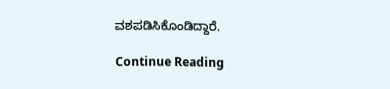ವಶಪಡಿಸಿಕೊಂಡಿದ್ದಾರೆ.

Continue Reading